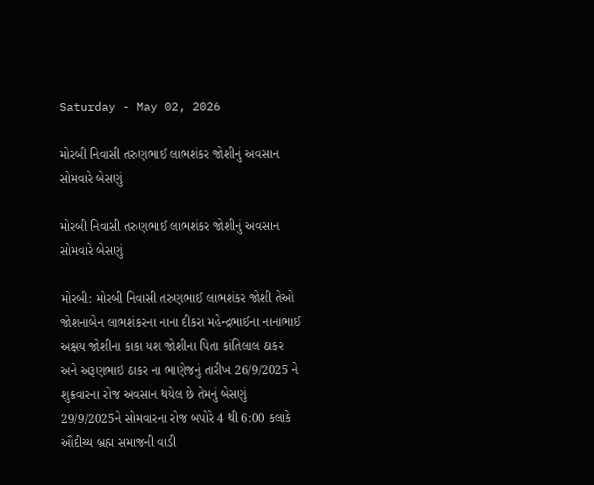Saturday - May 02, 2026

મોરબી નિવાસી તરુણભાઈ લાભશંકર જોશીનું અવસાન સોમવારે બેસણું

મોરબી નિવાસી તરુણભાઈ લાભશંકર જોશીનું અવસાન સોમવારે બેસણું

મોરબી: મોરબી નિવાસી તરુણભાઈ લાભશંકર જોશી તેઓ જોશનાબેન લાભશંકરના નાના દીકરા મહેન્દ્રભાઈના નાનાભાઈ અક્ષય જોશીના કાકા યશ જોશીના પિતા કાંતિલાલ ઠાકર અને અરૂણભાઇ ઠાકર ના ભાણેજનું તારીખ 26/9/2025 ને શુક્રવારના રોજ અવસાન થયેલ છે તેમનું બેસણું 29/9/2025ને સોમવારના રોજ બપોરે 4 થી 6:00 કલાકે ઔદીચ્ય બ્રહ્મ સમાજની વાડી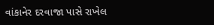વાંકાનેર દરવાજા પાસે રાખેલ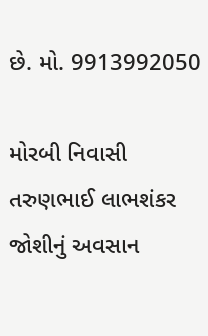છે. મો. 9913992050

મોરબી નિવાસી તરુણભાઈ લાભશંકર જોશીનું અવસાન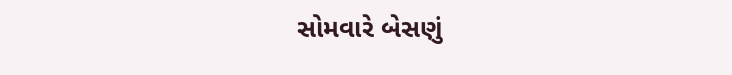સોમવારે બેસણું